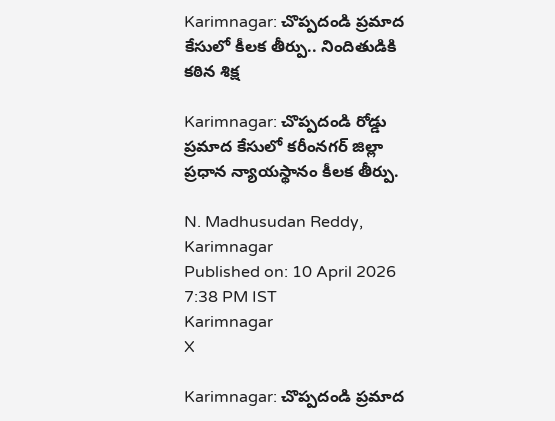Karimnagar: చొప్పదండి ప్రమాద కేసులో కీలక తీర్పు.. నిందితుడికి కఠిన శిక్ష

Karimnagar: చొప్పదండి రోడ్డు ప్రమాద కేసులో కరీంనగర్ జిల్లా ప్రధాన న్యాయస్థానం కీలక తీర్పు.

N. Madhusudan Reddy, Karimnagar
Published on: 10 April 2026 7:38 PM IST
Karimnagar
X

Karimnagar: చొప్పదండి ప్రమాద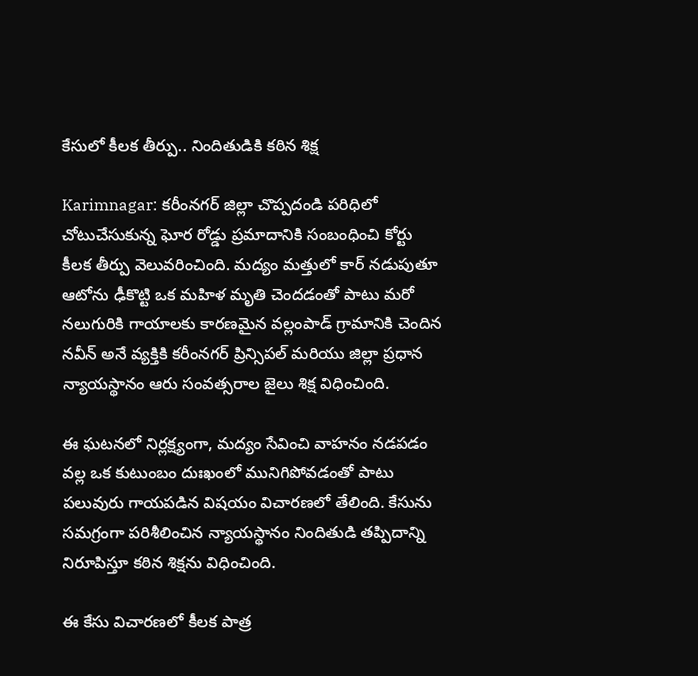కేసులో కీలక తీర్పు.. నిందితుడికి కఠిన శిక్ష

Karimnagar: కరీంనగర్ జిల్లా చొప్పదండి పరిధిలో చోటుచేసుకున్న ఘోర రోడ్డు ప్రమాదానికి సంబంధించి కోర్టు కీలక తీర్పు వెలువరించింది. మద్యం మత్తులో కార్ నడుపుతూ ఆటోను ఢీకొట్టి ఒక మహిళ మృతి చెందడంతో పాటు మరో నలుగురికి గాయాలకు కారణమైన వల్లంపాడ్ గ్రామానికి చెందిన నవీన్ అనే వ్యక్తికి కరీంనగర్ ప్రిన్సిపల్ మరియు జిల్లా ప్రధాన న్యాయస్థానం ఆరు సంవత్సరాల జైలు శిక్ష విధించింది.

ఈ ఘటనలో నిర్లక్ష్యంగా, మద్యం సేవించి వాహనం నడపడం వల్ల ఒక కుటుంబం దుఃఖంలో మునిగిపోవడంతో పాటు పలువురు గాయపడిన విషయం విచారణలో తేలింది. కేసును సమగ్రంగా పరిశీలించిన న్యాయస్థానం నిందితుడి తప్పిదాన్ని నిరూపిస్తూ కఠిన శిక్షను విధించింది.

ఈ కేసు విచారణలో కీలక పాత్ర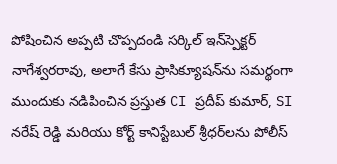పోషించిన అప్పటి చొప్పదండి సర్కిల్ ఇన్‌స్పెక్టర్ నాగేశ్వరరావు, అలాగే కేసు ప్రాసిక్యూషన్‌ను సమర్థంగా ముందుకు నడిపించిన ప్రస్తుత CI ప్రదీప్ కుమార్, SI నరేష్ రెడ్డి మరియు కోర్ట్ కానిస్టేబుల్ శ్రీధర్‌లను పోలీస్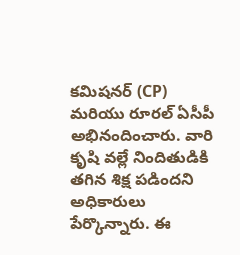కమిషనర్ (CP) మరియు రూరల్ ఏసీపీ అభినందించారు. వారి కృషి వల్లే నిందితుడికి తగిన శిక్ష పడిందని అధికారులు పేర్కొన్నారు. ఈ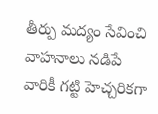తీర్పు మద్యం సేవించి వాహనాలు నడిపే వారికీ గట్టి హెచ్చరికగా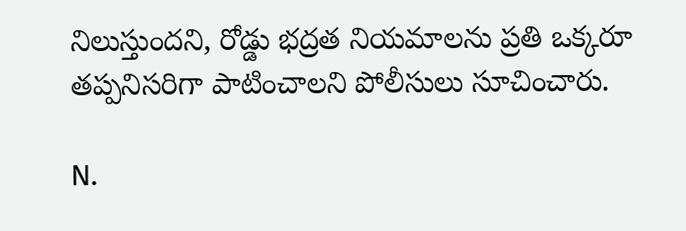నిలుస్తుందని, రోడ్డు భద్రత నియమాలను ప్రతి ఒక్కరూ తప్పనిసరిగా పాటించాలని పోలీసులు సూచించారు.

N.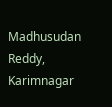Madhusudan Reddy, Karimnagar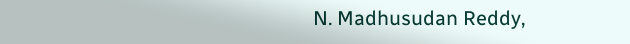N. Madhusudan Reddy,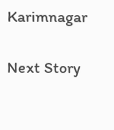Karimnagar

Next Story